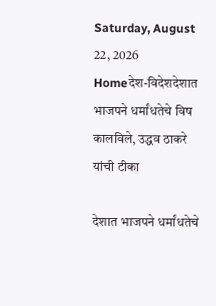Saturday, August 22, 2026
Homeदेश-विदेशदेशात भाजपने धर्मांधतेचे विष कालविले, उद्धव ठाकरे यांची टीका

देशात भाजपने धर्मांधतेचे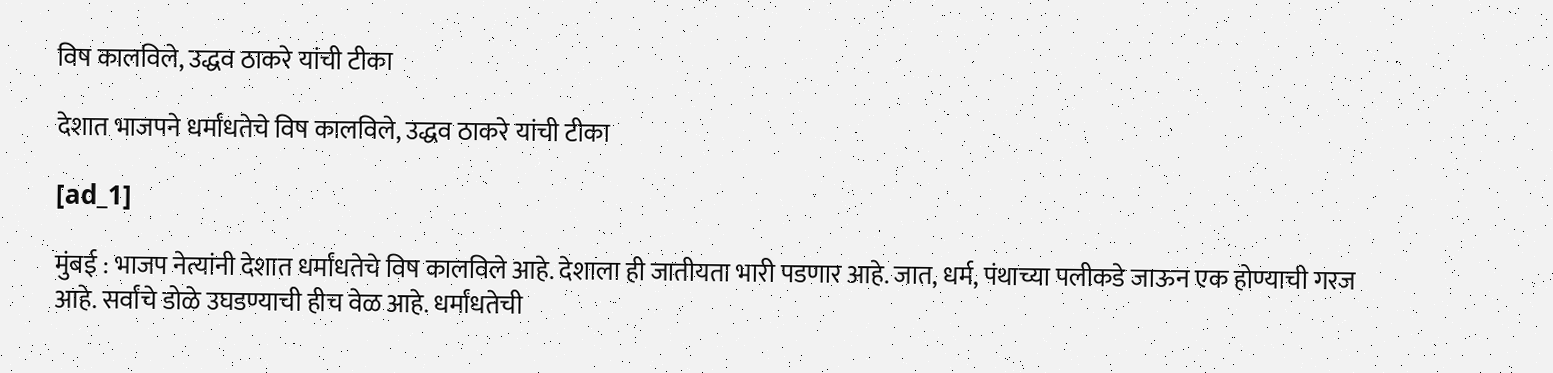विष कालविले, उद्धव ठाकरे यांची टीका

देशात भाजपने धर्मांधतेचे विष कालविले, उद्धव ठाकरे यांची टीका

[ad_1]

मुंबई : भाजप नेत्यांनी देशात धर्मांधतेचे विष कालविले आहे. देशाला ही जातीयता भारी पडणार आहे. जात, धर्म, पंथाच्या पलीकडे जाऊन एक होण्याची गरज आहे. सर्वांचे डोळे उघडण्याची हीच वेळ आहे. धर्मांधतेची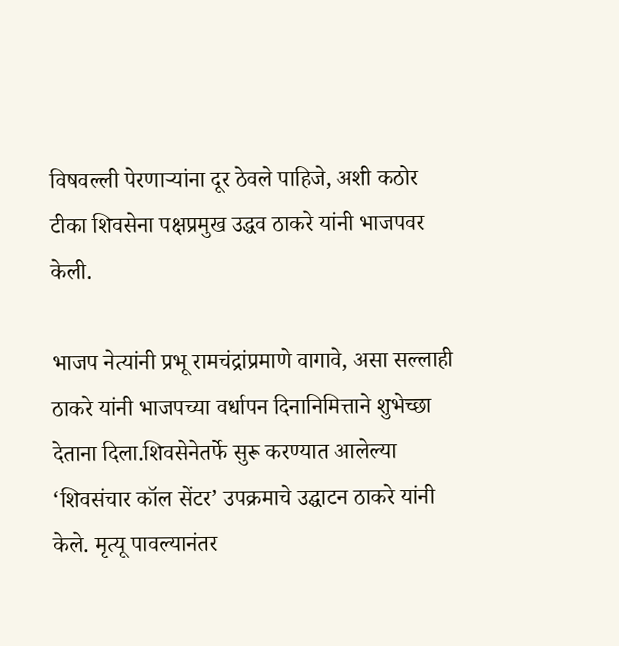विषवल्ली पेरणाऱ्यांना दूर ठेवले पाहिजे, अशी कठोर टीका शिवसेना पक्षप्रमुख उद्धव ठाकरे यांनी भाजपवर केली.

भाजप नेत्यांनी प्रभू रामचंद्रांप्रमाणे वागावे, असा सल्लाही ठाकरे यांनी भाजपच्या वर्धापन दिनानिमित्ताने शुभेच्छा देताना दिला.शिवसेनेतर्फे सुरू करण्यात आलेल्या ‘शिवसंचार कॉल सेंटर’ उपक्रमाचे उद्घाटन ठाकरे यांनी केले. मृत्यू पावल्यानंतर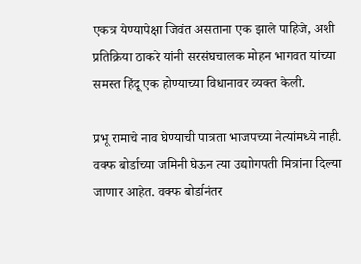एकत्र येण्यापेक्षा जिवंत असताना एक झाले पाहिजे, अशी प्रतिक्रिया ठाकरे यांनी सरसंघचालक मोहन भागवत यांच्या समस्त हिंदू एक होण्याच्या विधानावर व्यक्त केली.

प्रभू रामाचे नाव घेण्याची पात्रता भाजपच्या नेत्यांमध्ये नाही. वक्फ बोर्डाच्या जमिनी घेऊन त्या उद्याोगपती मित्रांना दिल्या जाणार आहेत. वक्फ बोर्डानंतर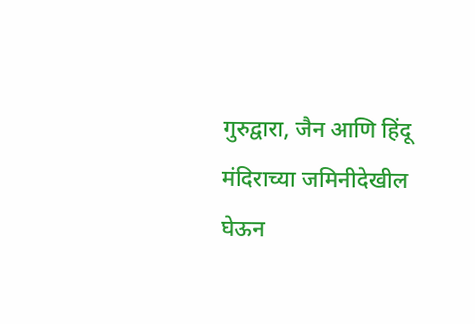गुरुद्वारा, जैन आणि हिंदू मंदिराच्या जमिनीदेखील घेऊन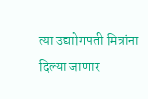त्या उद्याोगपती मित्रांना दिल्या जाणार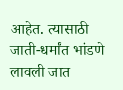आहेत. त्यासाठी जाती-धर्मांत भांडणे लावली जात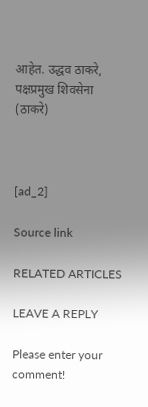आहेत. उद्धव ठाकरे, पक्षप्रमुख शिवसेना (ठाकरे)



[ad_2]

Source link

RELATED ARTICLES

LEAVE A REPLY

Please enter your comment!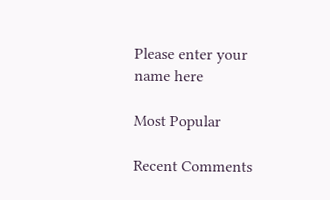Please enter your name here

Most Popular

Recent Comments